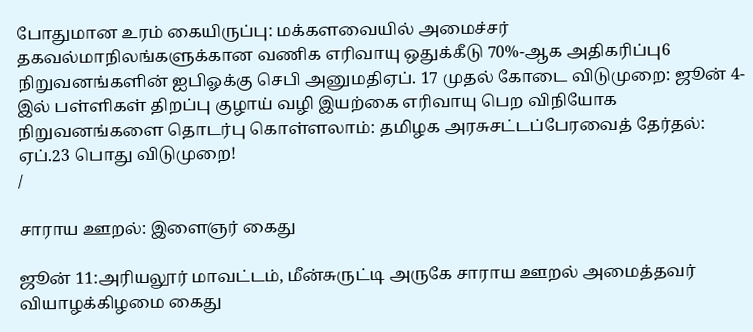போதுமான உரம் கையிருப்பு: மக்களவையில் அமைச்சர் தகவல்மாநிலங்களுக்கான வணிக எரிவாயு ஒதுக்கீடு 70%-ஆக அதிகரிப்பு6 நிறுவனங்களின் ஐபிஓக்கு செபி அனுமதிஏப். 17 முதல் கோடை விடுமுறை: ஜூன் 4-இல் பள்ளிகள் திறப்பு குழாய் வழி இயற்கை எரிவாயு பெற விநியோக நிறுவனங்களை தொடர்பு கொள்ளலாம்: தமிழக அரசுசட்டப்பேரவைத் தேர்தல்: ஏப்.23 பொது விடுமுறை!
/

சாராய ஊறல்: இளைஞர் கைது

ஜூன் 11:அரியலூர் மாவட்டம், மீன்சுருட்டி அருகே சாராய ஊறல் அமைத்தவர் வியாழக்கிழமை கைது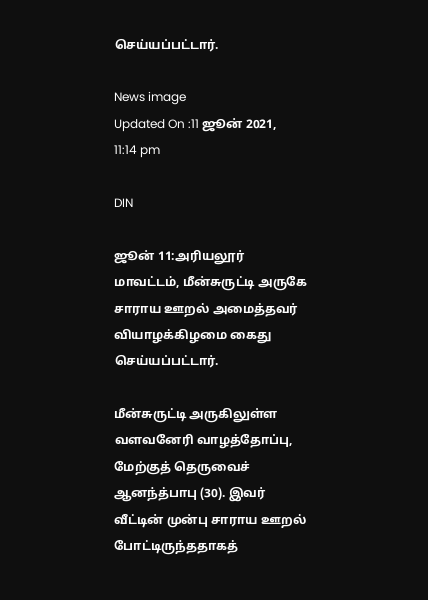செய்யப்பட்டார்.

News image
Updated On :11 ஜூன் 2021, 11:14 pm

DIN

ஜூன் 11:அரியலூர் மாவட்டம், மீன்சுருட்டி அருகே சாராய ஊறல் அமைத்தவர் வியாழக்கிழமை கைது செய்யப்பட்டார்.

மீன்சுருட்டி அருகிலுள்ள வளவனேரி வாழத்தோப்பு, மேற்குத் தெருவைச் ஆனந்த்பாபு (30). இவர் வீட்டின் முன்பு சாராய ஊறல் போட்டிருந்ததாகத்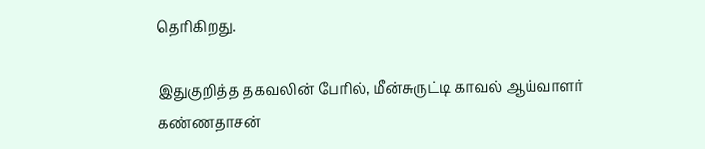தெரிகிறது.

இதுகுறித்த தகவலின் பேரில், மீன்சுருட்டி காவல் ஆய்வாளர் கண்ணதாசன்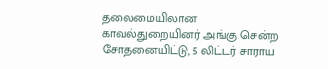தலைமையிலான காவல்துறையினர் அங்கு சென்ற சோதனையிட்டு, 5 லிட்டர் சாராய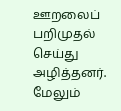ஊறலைப் பறிமுதல் செய்து அழித்தனர். மேலும்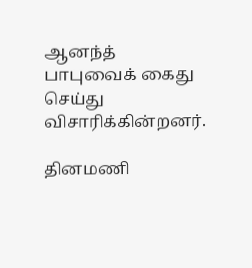ஆனந்த் பாபுவைக் கைது செய்து விசாரிக்கின்றனர்.

தினமணி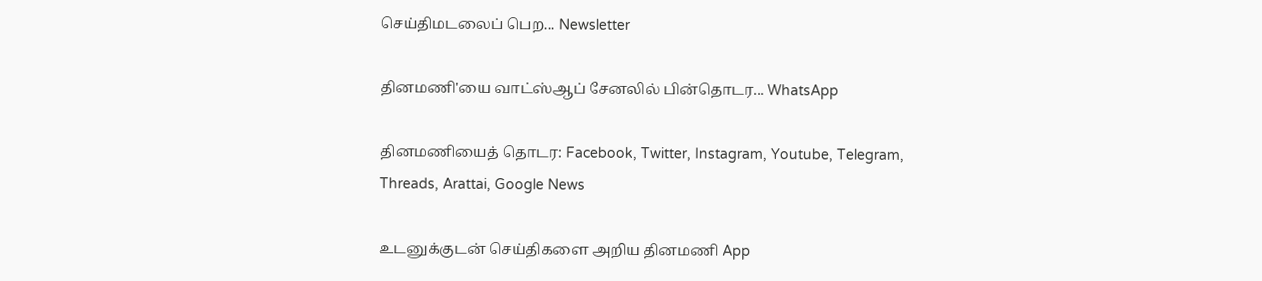செய்திமடலைப் பெற... Newsletter

தினமணி'யை வாட்ஸ்ஆப் சேனலில் பின்தொடர... WhatsApp

தினமணியைத் தொடர: Facebook, Twitter, Instagram, Youtube, Telegram, Threads, Arattai, Google News

உடனுக்குடன் செய்திகளை அறிய தினமணி App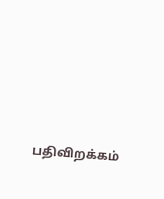பதிவிறக்கம்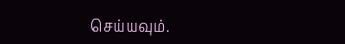செய்யவும்.